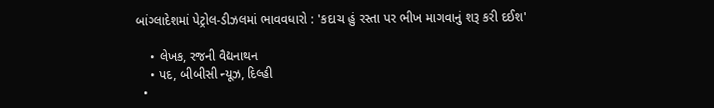બાંગ્લાદેશમાં પેટ્રોલ-ડીઝલમાં ભાવવધારો : 'કદાચ હું રસ્તા પર ભીખ માગવાનું શરૂ કરી દઈશ'

    • લેખક, રજની વૈદ્યનાથન
    • પદ, બીબીસી ન્યૂઝ, દિલ્હી
  •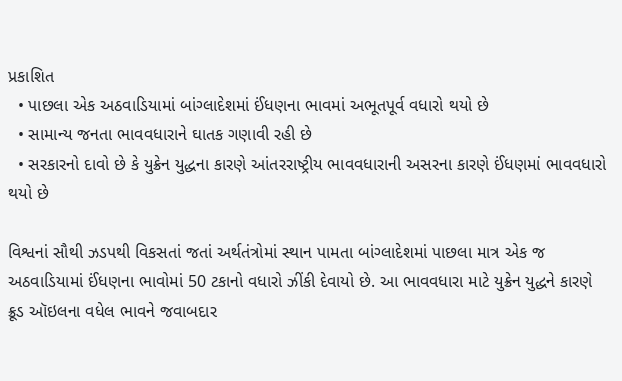પ્રકાશિત
  • પાછલા એક અઠવાડિયામાં બાંગ્લાદેશમાં ઈંધણના ભાવમાં અભૂતપૂર્વ વધારો થયો છે
  • સામાન્ય જનતા ભાવવધારાને ઘાતક ગણાવી રહી છે
  • સરકારનો દાવો છે કે યુક્રેન યુદ્ધના કારણે આંતરરાષ્ટ્રીય ભાવવધારાની અસરના કારણે ઈંધણમાં ભાવવધારો થયો છે

વિશ્વનાં સૌથી ઝડપથી વિકસતાં જતાં અર્થતંત્રોમાં સ્થાન પામતા બાંગ્લાદેશમાં પાછલા માત્ર એક જ અઠવાડિયામાં ઈંધણના ભાવોમાં 50 ટકાનો વધારો ઝીંકી દેવાયો છે. આ ભાવવધારા માટે યુક્રેન યુદ્ધને કારણે ક્રૂડ ઑઇલના વધેલ ભાવને જવાબદાર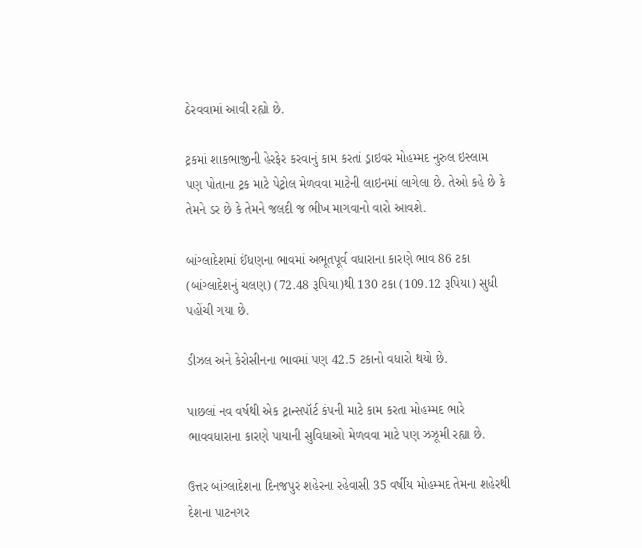ઠેરવવામાં આવી રહ્યો છે.

ટ્રકમાં શાકભાજીની હેરફેર કરવાનું કામ કરતાં ડ્રાઇવર મોહમ્મદ નુરુલ ઇસ્લામ પણ પોતાના ટ્રક માટે પેટ્રોલ મેળવવા માટેની લાઇનમાં લાગેલા છે. તેઓ કહે છે કે તેમને ડર છે કે તેમને જલદી જ ભીખ માગવાનો વારો આવશે.

બાંગ્લાદેશમાં ઈંધણના ભાવમાં અભૂતપૂર્વ વધારાના કારણે ભાવ 86 ટકા (બાંગ્લાદેશનું ચલણ) (72.48 રૂપિયા)થી 130 ટકા (109.12 રૂપિયા) સુધી પહોંચી ગયા છે.

ડીઝલ અને કેરોસીનના ભાવમાં પણ 42.5 ટકાનો વધારો થયો છે.

પાછલાં નવ વર્ષથી એક ટ્રાન્સપૉર્ટ કંપની માટે કામ કરતા મોહમ્મદ ભારે ભાવવધારાના કારણે પાયાની સુવિધાઓ મેળવવા માટે પણ ઝઝૂમી રહ્યા છે.

ઉત્તર બાંગ્લાદેશના દિનજપુર શહેરના રહેવાસી 35 વર્ષીય મોહમ્મદ તેમના શહેરથી દેશના પાટનગર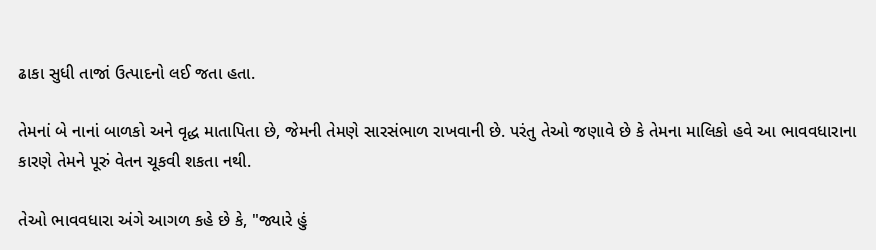ઢાકા સુધી તાજાં ઉત્પાદનો લઈ જતા હતા.

તેમનાં બે નાનાં બાળકો અને વૃદ્ધ માતાપિતા છે, જેમની તેમણે સારસંભાળ રાખવાની છે. પરંતુ તેઓ જણાવે છે કે તેમના માલિકો હવે આ ભાવવધારાના કારણે તેમને પૂરું વેતન ચૂકવી શકતા નથી.

તેઓ ભાવવધારા અંગે આગળ કહે છે કે, "જ્યારે હું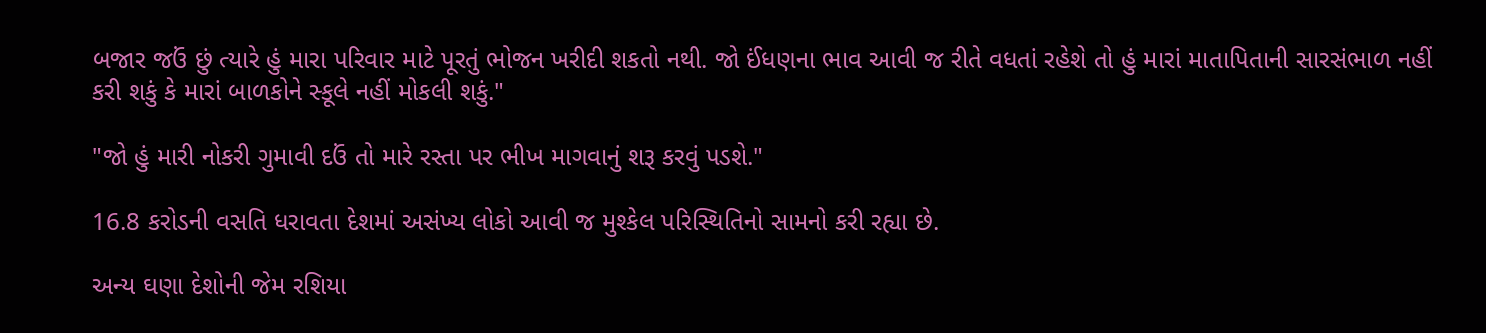બજાર જઉં છું ત્યારે હું મારા પરિવાર માટે પૂરતું ભોજન ખરીદી શકતો નથી. જો ઈંધણના ભાવ આવી જ રીતે વધતાં રહેશે તો હું મારાં માતાપિતાની સારસંભાળ નહીં કરી શકું કે મારાં બાળકોને સ્કૂલે નહીં મોકલી શકું."

"જો હું મારી નોકરી ગુમાવી દઉં તો મારે રસ્તા પર ભીખ માગવાનું શરૂ કરવું પડશે."

16.8 કરોડની વસતિ ધરાવતા દેશમાં અસંખ્ય લોકો આવી જ મુશ્કેલ પરિસ્થિતિનો સામનો કરી રહ્યા છે.

અન્ય ઘણા દેશોની જેમ રશિયા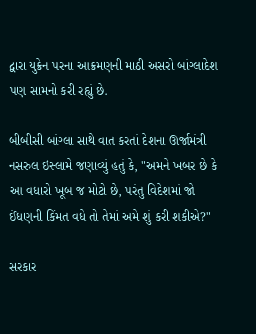દ્વારા યુક્રેન પરના આક્રમણની માઠી અસરો બાંગ્લાદેશ પણ સામનો કરી રહ્યું છે.

બીબીસી બાંગ્લા સાથે વાત કરતાં દેશના ઊર્જામંત્રી નસરુલ ઇસ્લામે જણાવ્યું હતું કે, "અમને ખબર છે કે આ વધારો ખૂબ જ મોટો છે, પરંતુ વિદેશમાં જો ઈંધણની કિંમત વધે તો તેમાં અમે શું કરી શકીએ?"

સરકાર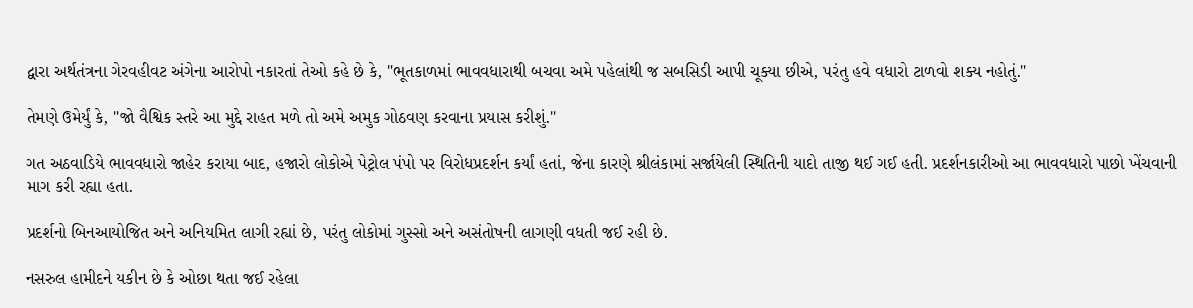દ્વારા અર્થતંત્રના ગેરવહીવટ અંગેના આરોપો નકારતાં તેઓ કહે છે કે, "ભૂતકાળમાં ભાવવધારાથી બચવા અમે પહેલાંથી જ સબસિડી આપી ચૂક્યા છીએ, પરંતુ હવે વધારો ટાળવો શક્ય નહોતું."

તેમણે ઉમેર્યું કે, "જો વૈશ્વિક સ્તરે આ મુદ્દે રાહત મળે તો અમે અમુક ગોઠવણ કરવાના પ્રયાસ કરીશું."

ગત અઠવાડિયે ભાવવધારો જાહેર કરાયા બાદ, હજારો લોકોએ પેટ્રોલ પંપો પર વિરોધપ્રદર્શન કર્યાં હતાં, જેના કારણે શ્રીલંકામાં સર્જાયેલી સ્થિતિની યાદો તાજી થઈ ગઈ હતી. પ્રદર્શનકારીઓ આ ભાવવધારો પાછો ખેંચવાની માગ કરી રહ્યા હતા.

પ્રદર્શનો બિનઆયોજિત અને અનિયમિત લાગી રહ્યાં છે, પરંતુ લોકોમાં ગુસ્સો અને અસંતોષની લાગણી વધતી જઈ રહી છે.

નસરુલ હામીદને યકીન છે કે ઓછા થતા જઈ રહેલા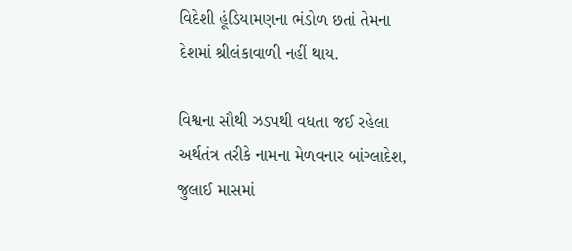વિદેશી હૂંડિયામણના ભંડોળ છતાં તેમના દેશમાં શ્રીલંકાવાળી નહીં થાય.

વિશ્વના સૌથી ઝડપથી વધતા જઈ રહેલા અર્થતંત્ર તરીકે નામના મેળવનાર બાંગ્લાદેશ, જુલાઈ માસમાં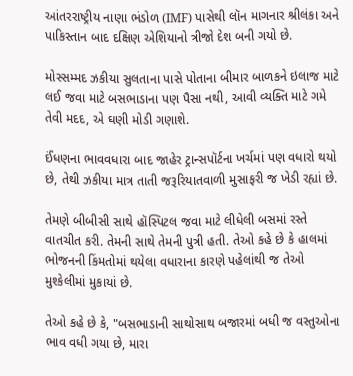આંતરરાષ્ટ્રીય નાણા ભંડોળ (IMF) પાસેથી લૉન માગનાર શ્રીલંકા અને પાકિસ્તાન બાદ દક્ષિણ એશિયાનો ત્રીજો દેશ બની ગયો છે.

મોસ્સમ્મદ ઝકીયા સુલતાના પાસે પોતાના બીમાર બાળકને ઇલાજ માટે લઈ જવા માટે બસભાડાના પણ પૈસા નથી, આવી વ્યક્તિ માટે ગમે તેવી મદદ, એ ઘણી મોડી ગણાશે.

ઈંધણના ભાવવધારા બાદ જાહેર ટ્રાન્સપૉર્ટના ખર્ચમાં પણ વધારો થયો છે, તેથી ઝકીયા માત્ર તાતી જરૂરિયાતવાળી મુસાફરી જ ખેડી રહ્યાં છે.

તેમણે બીબીસી સાથે હૉસ્પિટલ જવા માટે લીધેલી બસમાં રસ્તે વાતચીત કરી. તેમની સાથે તેમની પુત્રી હતી. તેઓ કહે છે કે હાલમાં ભોજનની કિંમતોમાં થયેલા વધારાના કારણે પહેલાંથી જ તેઓ મુશ્કેલીમાં મુકાયાં છે.

તેઓ કહે છે કે, "બસભાડાની સાથોસાથ બજારમાં બધી જ વસ્તુઓના ભાવ વધી ગયા છે, મારા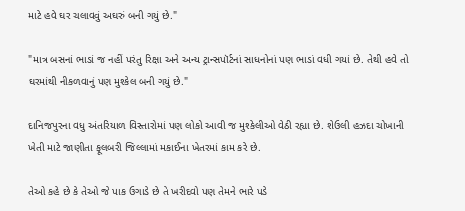માટે હવે ઘર ચલાવવું અઘરું બની ગયું છે."

"માત્ર બસનાં ભાડાં જ નહીં પરંતુ રિક્ષા અને અન્ય ટ્રાન્સપૉર્ટનાં સાધનોનાં પણ ભાડાં વધી ગયાં છે. તેથી હવે તો ઘરમાંથી નીકળવાનું પણ મુશ્કેલ બની ગયું છે."

દાનિજપુરના વધુ અંતરિયાળ વિસ્તારોમાં પણ લોકો આવી જ મુશ્કેલીઓ વેઠી રહ્યા છે. શેઉલી હઝદા ચોખાની ખેતી માટે જાણીતા ફૂલબરી જિલ્લામાં મકાઈના ખેતરમાં કામ કરે છે.

તેઓ કહે છે કે તેઓ જે પાક ઉગાડે છે તે ખરીદવો પણ તેમને ભારે પડે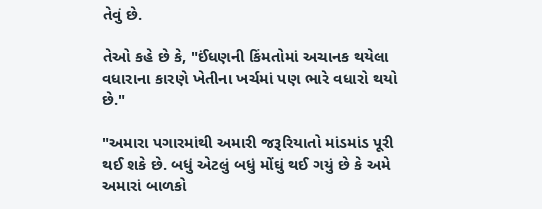તેવું છે.

તેઓ કહે છે કે, "ઈંધણની કિંમતોમાં અચાનક થયેલા વધારાના કારણે ખેતીના ખર્ચમાં પણ ભારે વધારો થયો છે."

"અમારા પગારમાંથી અમારી જરૂરિયાતો માંડમાંડ પૂરી થઈ શકે છે. બધું એટલું બધું મોંઘું થઈ ગયું છે કે અમે અમારાં બાળકો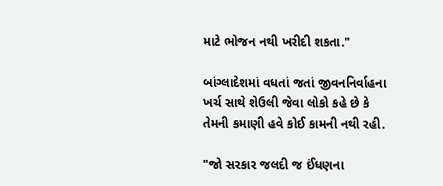માટે ભોજન નથી ખરીદી શકતા."

બાંગ્લાદેશમાં વધતાં જતાં જીવનનિર્વાહના ખર્ચ સાથે શેઉલી જેવા લોકો કહે છે કે તેમની કમાણી હવે કોઈ કામની નથી રહી.

"જો સરકાર જલદી જ ઈંધણના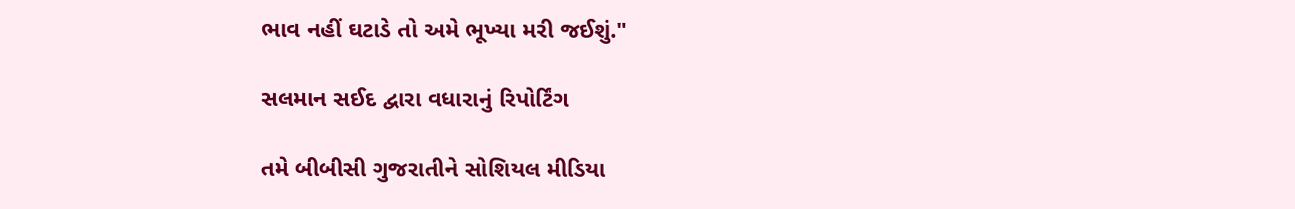ભાવ નહીં ઘટાડે તો અમે ભૂખ્યા મરી જઈશું."

સલમાન સઈદ દ્વારા વધારાનું રિપોર્ટિંગ

તમે બીબીસી ગુજરાતીને સોશિયલ મીડિયા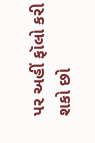પર અહીં ફૉલો કરી શકો છો